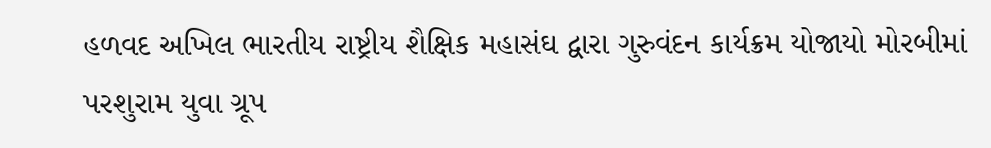હળવદ અખિલ ભારતીય રાષ્ટ્રીય શૈક્ષિક મહાસંઘ દ્વારા ગુરુવંદન કાર્યક્રમ યોજાયો મોરબીમાં પરશુરામ યુવા ગ્રૂપ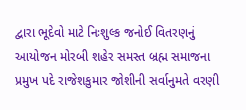દ્વારા ભૂદેવો માટે નિઃશુલ્ક જનોઈ વિતરણનું આયોજન મોરબી શહેર સમસ્ત બ્રહ્મ સમાજના પ્રમુખ પદે રાજેશકુમાર જોશીની સર્વાનુમતે વરણી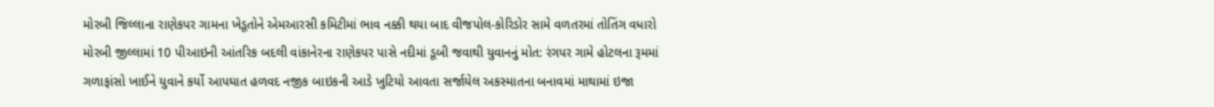મોરબી જિલ્લાના રાણેકપર ગામના ખેડૂતોને એમઆરસી કમિટીમાં ભાવ નક્કી થયા બાદ વીજપોલ-કોરિડોર સામે વળતરમાં તોતિંગ વધારો મોરબી જીલ્લામાં 10 પીઆઇની આંતરિક બદલી વાંકાનેરના રાણેકપર પાસે નદીમાં ડૂબી જવાથી યુવાનનું મોત: રંગપર ગામે હોટલના રૂમમાં ગળાફાંસો ખાઈને યુવાને કર્યો આપઘાત હળવદ નજીક બાઇકની આડે ખુટિયો આવતા સર્જાયેલ અકસ્માતના બનાવમાં માથામાં ઇજા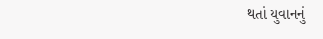થતાં યુવાનનું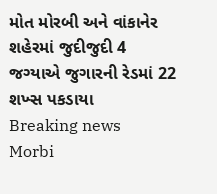મોત મોરબી અને વાંકાનેર શહેરમાં જુદીજુદી 4 જગ્યાએ જુગારની રેડમાં 22 શખ્સ પકડાયા
Breaking news
Morbi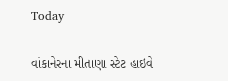Today

વાંકાનેરના મીતાણા સ્ટેટ હાઇવે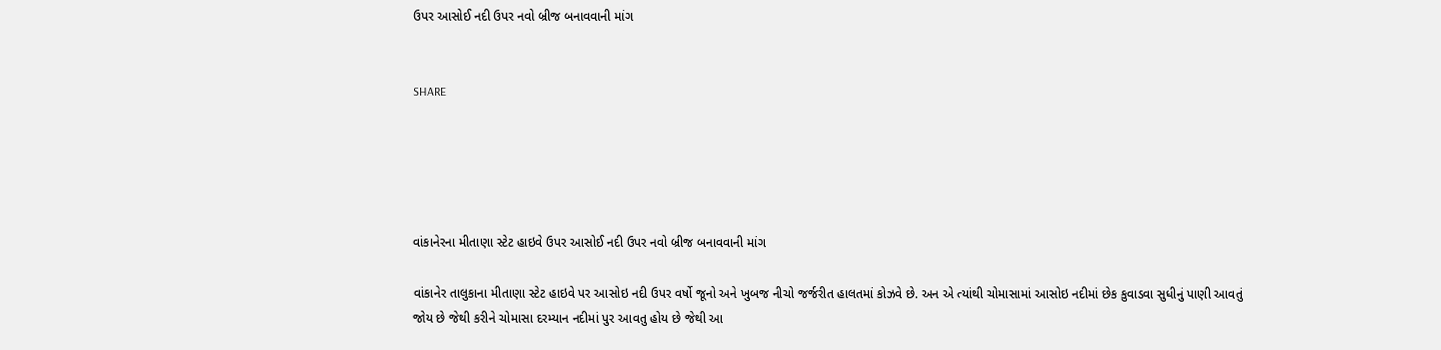ઉપર આસોઈ નદી ઉપર નવો બ્રીજ બનાવવાની માંગ


SHARE





વાંકાનેરના મીતાણા સ્ટેટ હાઇવે ઉપર આસોઈ નદી ઉપર નવો બ્રીજ બનાવવાની માંગ

વાંકાનેર તાલુકાના મીતાણા સ્ટેટ હાઇવે પર આસોઇ નદી ઉપર વર્ષો જૂનો અને ખુબજ નીચો જર્જરીત હાલતમાં કોઝવે છે. અન એ ત્યાંથી ચોમાસામાં આસોઇ નદીમાં છેક કુવાડવા સુધીનું પાણી આવતું જોય છે જેથી કરીને ચોમાસા દરમ્યાન નદીમાં પુર આવતુ હોય છે જેથી આ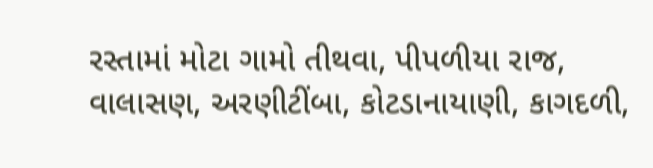રસ્તામાં મોટા ગામો તીથવા, પીપળીયા રાજ, વાલાસણ, અરણીટીંબા, કોટડાનાયાણી, કાગદળી,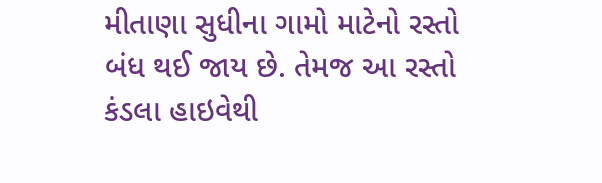મીતાણા સુધીના ગામો માટેનો રસ્તો બંધ થઈ જાય છે. તેમજ આ રસ્તો કંડલા હાઇવેથી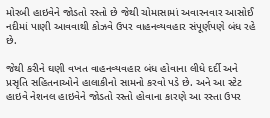મોરબી હાઇવેને જોડતો રસ્તો છે જેથી ચોમાસામાં અવારનવાર આસોઈ નદીમાં પાણી આવવાથી કોઝવે ઉપર વાહનવ્યવહાર સંપૂર્ણપણે બંધ રહે છે.

જેથી કરીને ઘણી વખત વાહનવ્યવહાર બંધ હોવાના લીધે દર્દી અને પ્રસૃતિ સહિતનાઓને હાલાકીનો સામનો કરવો પડે છે. અને આ સ્ટેટ હાઇવે નેશનલ હાઇવેને જોડતો રસ્તો હોવાના કારણે આ રસ્તા ઉપર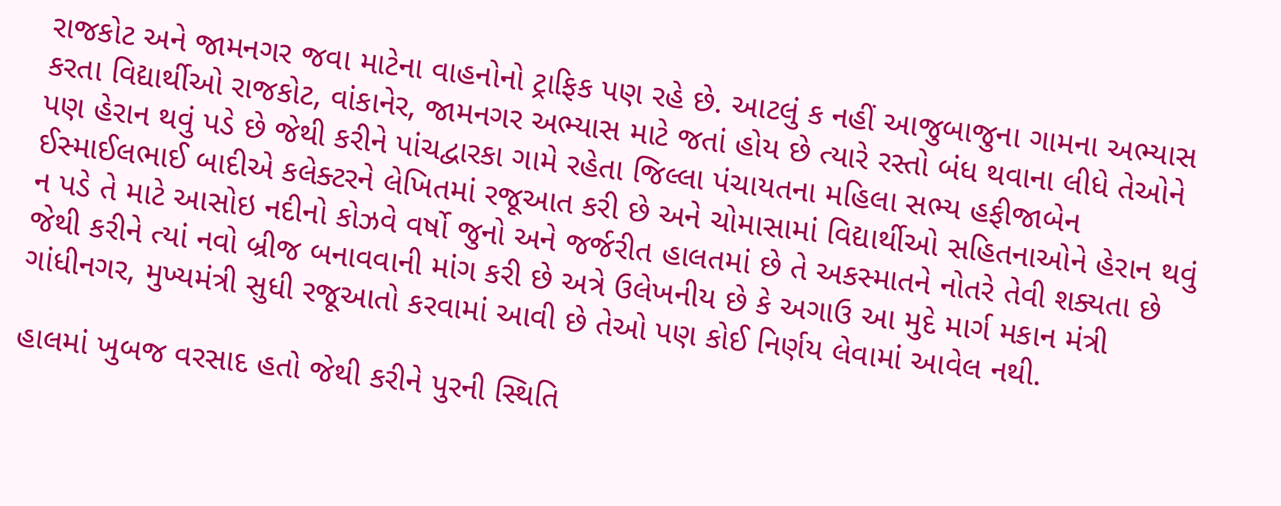રાજકોટ અને જામનગર જવા માટેના વાહનોનો ટ્રાફિક પણ રહે છે. આટલું ક નહીં આજુબાજુના ગામના અભ્યાસ કરતા વિદ્યાર્થીઓ રાજકોટ, વાંકાનેર, જામનગર અભ્યાસ માટે જતાં હોય છે ત્યારે રસ્તો બંધ થવાના લીધે તેઓને પણ હેરાન થવું પડે છે જેથી કરીને પાંચદ્વારકા ગામે રહેતા જિલ્લા પંચાયતના મહિલા સભ્ય હફીજાબેન ઈસ્માઈલભાઈ બાદીએ કલેક્ટરને લેખિતમાં રજૂઆત કરી છે અને ચોમાસામાં વિદ્યાર્થીઓ સહિતનાઓને હેરાન થવું ન પડે તે માટે આસોઇ નદીનો કોઝવે વર્ષો જુનો અને જર્જરીત હાલતમાં છે તે અકસ્માતને નોતરે તેવી શક્યતા છે જેથી કરીને ત્યાં નવો બ્રીજ બનાવવાની માંગ કરી છે અત્રે ઉલેખનીય છે કે અગાઉ આ મુદે માર્ગ મકાન મંત્રી ગાંધીનગર, મુખ્યમંત્રી સુધી રજૂઆતો કરવામાં આવી છે તેઓ પણ કોઈ નિર્ણય લેવામાં આવેલ નથી.

હાલમાં ખુબજ વરસાદ હતો જેથી કરીને પુરની સ્થિતિ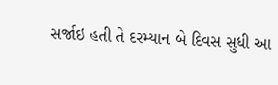સર્જાઇ હતી તે દરમ્યાન બે દિવસ સુધી આ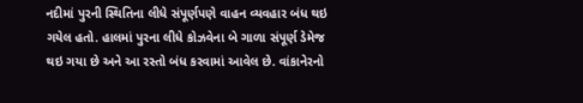નદીમાં પુરની સ્થિતિના લીધે સંપૂર્ણપણે વાહન વ્યવહાર બંધ થઇ ગયેલ હતો. હાલમાં પુરના લીધે કોઝવેના બે ગાળા સંપૂર્ણ ડેમેજ થઇ ગયા છે અને આ રસ્તો બંધ કરવામાં આવેલ છે. વાંકાનેરનો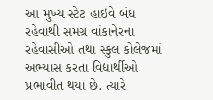આ મુખ્ય સ્ટેટ હાઇવે બંધ રહેવાથી સમગ્ર વાંકાનેરના રહેવાસીઓ તથા સ્કુલ કોલેજમાં અભ્યાસ કરતા વિદ્યાર્થીઓ પ્રભાવીત થયા છે. ત્યારે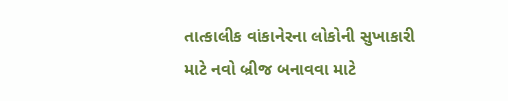તાત્કાલીક વાંકાનેરના લોકોની સુખાકારી માટે નવો બ્રીજ બનાવવા માટે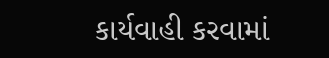કાર્યવાહી કરવામાં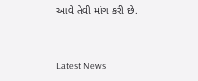આવે તેવી માંગ કરી છે.




Latest News